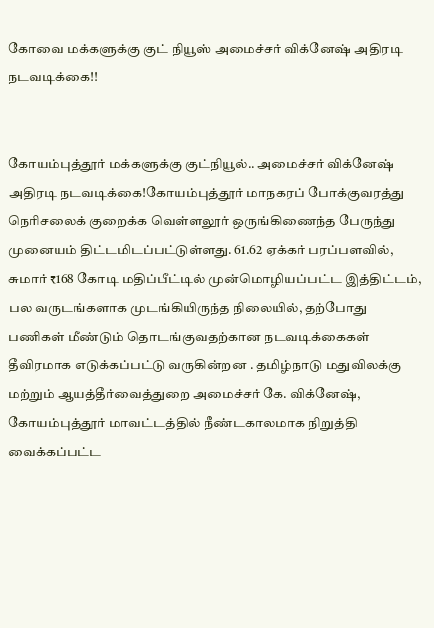கோவை மக்களுக்கு குட் நியூஸ் அமைச்சர் விக்னேஷ் அதிரடி நடவடிக்கை!!


கோயம்புத்தூர் மக்களுக்கு குட்நியூல்.. அமைச்சர் விக்னேஷ் அதிரடி நடவடிக்கை!கோயம்புத்தூர் மாநகரப் போக்குவரத்து நெரிசலைக் குறைக்க வெள்ளலூர் ஒருங்கிணைந்த பேருந்து முனையம் திட்டமிடப்பட்டுள்ளது. 61.62 ஏக்கர் பரப்பளவில், சுமார் ₹168 கோடி மதிப்பீட்டில் முன்மொழியப்பட்ட இத்திட்டம், பல வருடங்களாக முடங்கியிருந்த நிலையில், தற்போது பணிகள் மீண்டும் தொடங்குவதற்கான நடவடிக்கைகள் தீவிரமாக எடுக்கப்பட்டு வருகின்றன . தமிழ்நாடு மதுவிலக்கு மற்றும் ஆயத்தீர்வைத்துறை அமைச்சர் கே. விக்னேஷ், கோயம்புத்தூர் மாவட்டத்தில் நீண்டகாலமாக நிறுத்தி வைக்கப்பட்ட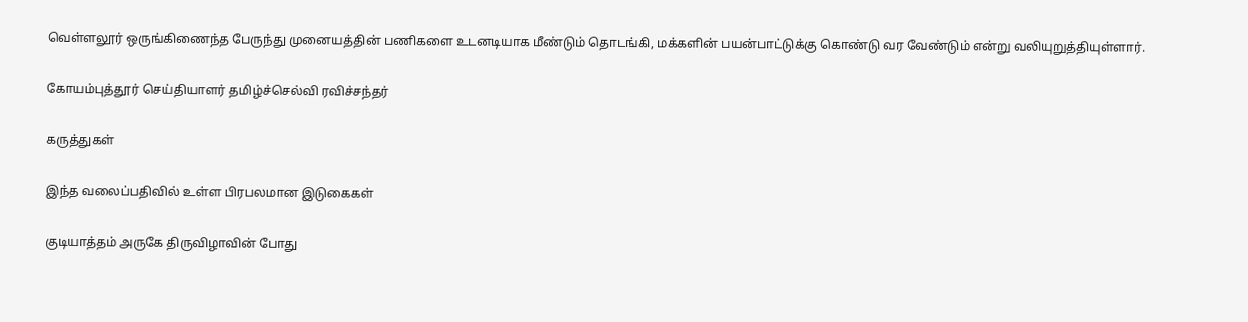வெள்ளலூர் ஒருங்கிணைந்த பேருந்து முனையத்தின் பணிகளை உடனடியாக மீண்டும் தொடங்கி, மக்களின் பயன்பாட்டுக்கு கொண்டு வர வேண்டும் என்று வலியுறுத்தியுள்ளார்.

கோயம்புத்தூர் செய்தியாளர் தமிழ்ச்செல்வி ரவிச்சந்தர்

கருத்துகள்

இந்த வலைப்பதிவில் உள்ள பிரபலமான இடுகைகள்

குடியாத்தம் அருகே திருவிழாவின் போது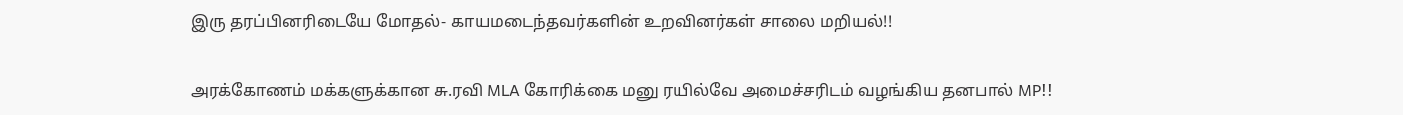இரு தரப்பினரிடையே மோதல்- காயமடைந்தவர்களின் உறவினர்கள் சாலை மறியல்!!

அரக்கோணம் மக்களுக்கான சு.ரவி MLA கோரிக்கை மனு ரயில்வே அமைச்சரிடம் வழங்கிய தனபால் MP!!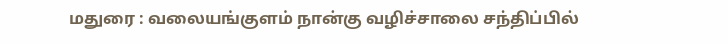மதுரை : வலையங்குளம் நான்கு வழிச்சாலை சந்திப்பில்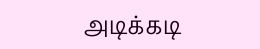அடிக்கடி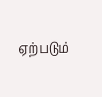ஏற்படும்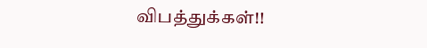விபத்துக்கள்!!